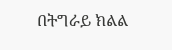በትግራይ ክልል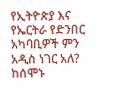የኢትዮጵያ እና የኤርትራ የድንበር አካባቢዎች ምን አዲስ ነገር አለ?
ከሰሞኑ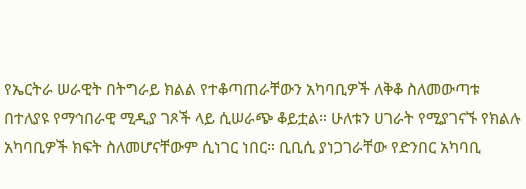የኤርትራ ሠራዊት በትግራይ ክልል የተቆጣጠራቸውን አካባቢዎች ለቅቆ ስለመውጣቱ በተለያዩ የማኅበራዊ ሚዲያ ገጾች ላይ ሲሠራጭ ቆይቷል። ሁለቱን ሀገራት የሚያገናኙ የክልሉ አካባቢዎች ክፍት ስለመሆናቸውም ሲነገር ነበር። ቢቢሲ ያነጋገራቸው የድንበር አካባቢ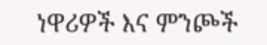ነዋሪዎች እና ምንጮች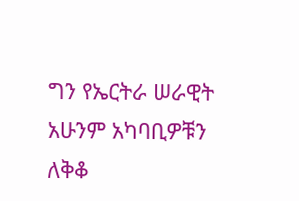ግን የኤርትራ ሠራዊት አሁንም አካባቢዎቹን ለቅቆ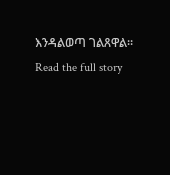እንዳልወጣ ገልጸዋል።
Read the full story